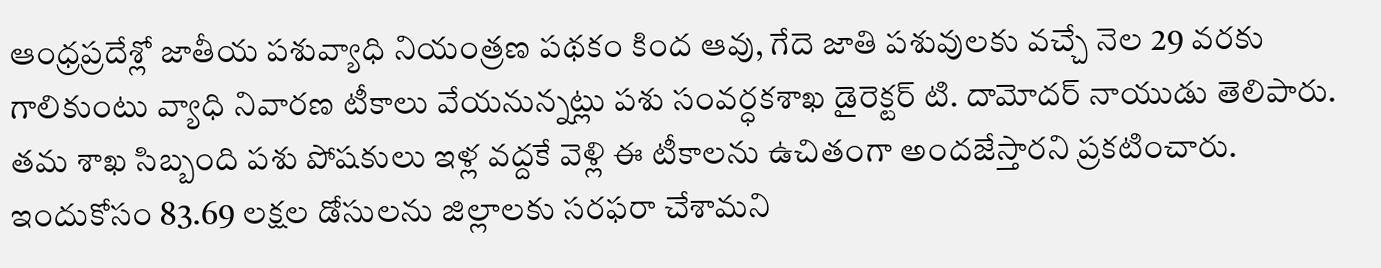ఆంధ్రప్రదేశ్లో జాతీయ పశువ్యాధి నియంత్రణ పథకం కింద ఆవు, గేదె జాతి పశువులకు వచ్చే నెల 29 వరకు గాలికుంటు వ్యాధి నివారణ టీకాలు వేయనున్నట్లు పశు సంవర్ధకశాఖ డైరెక్టర్ టి. దామోదర్ నాయుడు తెలిపారు. తమ శాఖ సిబ్బంది పశు పోషకులు ఇళ్ల వద్దకే వెళ్లి ఈ టీకాలను ఉచితంగా అందజేస్తారని ప్రకటించారు. ఇందుకోసం 83.69 లక్షల డోసులను జిల్లాలకు సరఫరా చేశామని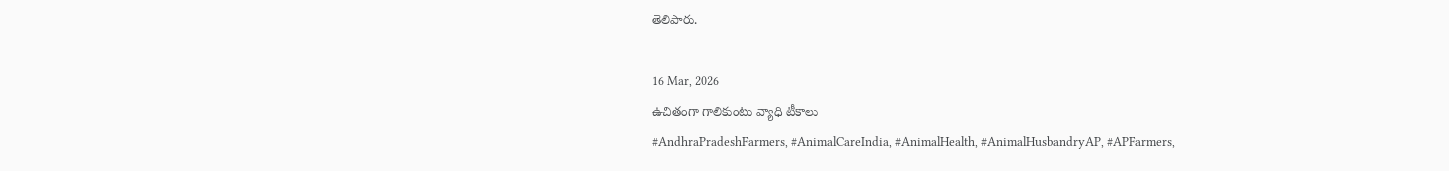తెలిపారు.

16 Mar, 2026
ఉచితంగా గాలికుంటు వ్యాధి టీకాలు
#AndhraPradeshFarmers, #AnimalCareIndia, #AnimalHealth, #AnimalHusbandryAP, #APFarmers,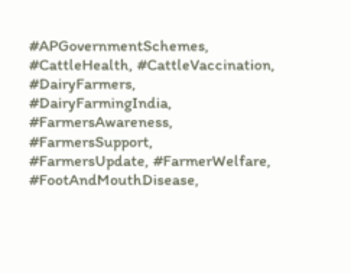#APGovernmentSchemes, #CattleHealth, #CattleVaccination, #DairyFarmers, #DairyFarmingIndia, #FarmersAwareness, #FarmersSupport, #FarmersUpdate, #FarmerWelfare, #FootAndMouthDisease,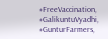#FreeVaccination, #GalikuntuVyadhi, #GunturFarmers,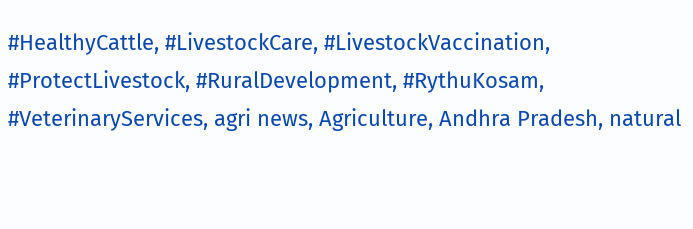#HealthyCattle, #LivestockCare, #LivestockVaccination, #ProtectLivestock, #RuralDevelopment, #RythuKosam, #VeterinaryServices, agri news, Agriculture, Andhra Pradesh, natural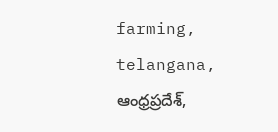farming, telangana, ఆంధ్రప్రదేశ్,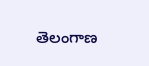తెలంగాణ